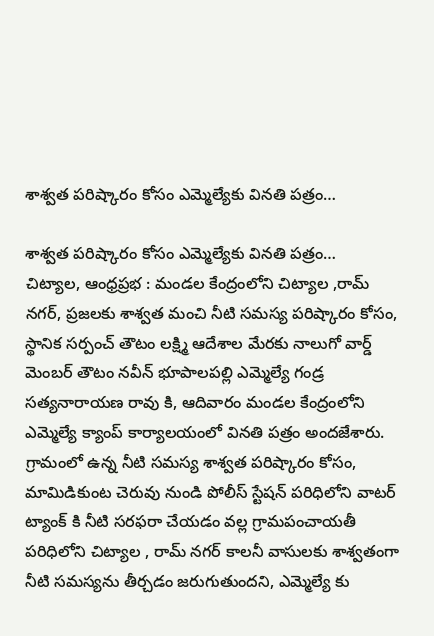శాశ్వత పరిష్కారం కోసం ఎమ్మెల్యేకు వినతి పత్రం…

శాశ్వత పరిష్కారం కోసం ఎమ్మెల్యేకు వినతి పత్రం…
చిట్యాల, ఆంధ్రప్రభ : మండల కేంద్రంలోని చిట్యాల ,రామ్ నగర్, ప్రజలకు శాశ్వత మంచి నీటి సమస్య పరిష్కారం కోసం, స్థానిక సర్పంచ్ తౌటం లక్ష్మి ఆదేశాల మేరకు నాలుగో వార్డ్ మెంబర్ తౌటం నవీన్ భూపాలపల్లి ఎమ్మెల్యే గండ్ర సత్యనారాయణ రావు కి, ఆదివారం మండల కేంద్రంలోని ఎమ్మెల్యే క్యాంప్ కార్యాలయంలో వినతి పత్రం అందజేశారు.
గ్రామంలో ఉన్న నీటి సమస్య శాశ్వత పరిష్కారం కోసం, మామిడికుంట చెరువు నుండి పోలీస్ స్టేషన్ పరిధిలోని వాటర్ ట్యాంక్ కి నీటి సరఫరా చేయడం వల్ల గ్రామపంచాయతీ పరిధిలోని చిట్యాల , రామ్ నగర్ కాలనీ వాసులకు శాశ్వతంగా నీటి సమస్యను తీర్చడం జరుగుతుందని, ఎమ్మెల్యే కు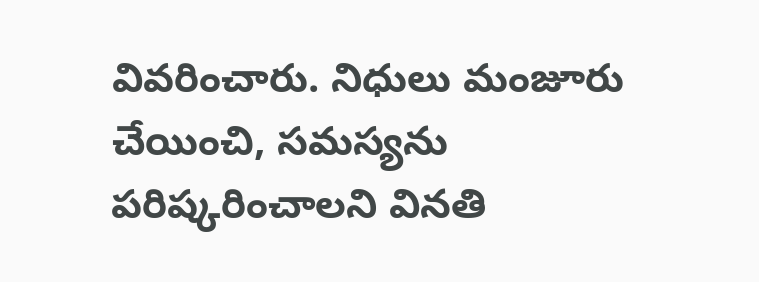వివరించారు. నిధులు మంజూరు చేయించి, సమస్యను పరిష్కరించాలని వినతి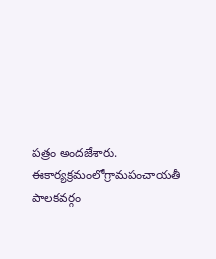పత్రం అందజేశారు. ఈకార్యక్రమంలోగ్రామపంచాయతీ పాలకవర్గం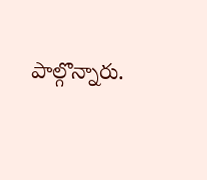పాల్గొన్నారు.